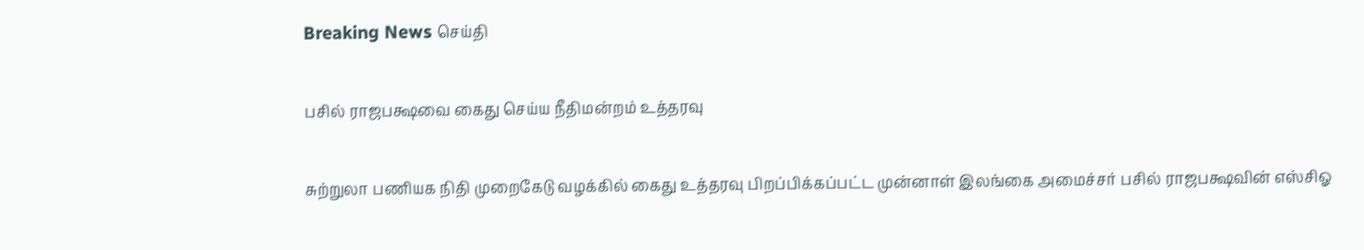Breaking News செய்தி

பசில் ராஜபக்ஷவை கைது செய்ய நீதிமன்றம் உத்தரவு

சுற்றுலா பணியக நிதி முறைகேடு வழக்கில் கைது உத்தரவு பிறப்பிக்கப்பட்ட முன்னாள் இலங்கை அமைச்சர் பசில் ராஜபக்ஷவின் எஸ்சிஓ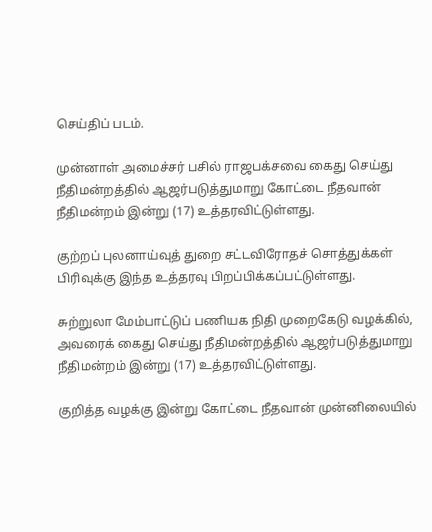செய்திப் படம்.

முன்னாள் அமைச்சர் பசில் ராஜபக்சவை கைது செய்து நீதிமன்றத்தில் ஆஜர்படுத்துமாறு கோட்டை நீதவான் நீதிமன்றம் இன்று (17) உத்தரவிட்டுள்ளது.

குற்றப் புலனாய்வுத் துறை சட்டவிரோதச் சொத்துக்கள் பிரிவுக்கு இந்த உத்தரவு பிறப்பிக்கப்பட்டுள்ளது.

சுற்றுலா மேம்பாட்டுப் பணியக நிதி முறைகேடு வழக்கில், அவரைக் கைது செய்து நீதிமன்றத்தில் ஆஜர்படுத்துமாறு நீதிமன்றம் இன்று (17) உத்தரவிட்டுள்ளது.

குறித்த வழக்கு இன்று கோட்டை நீதவான் முன்னிலையில்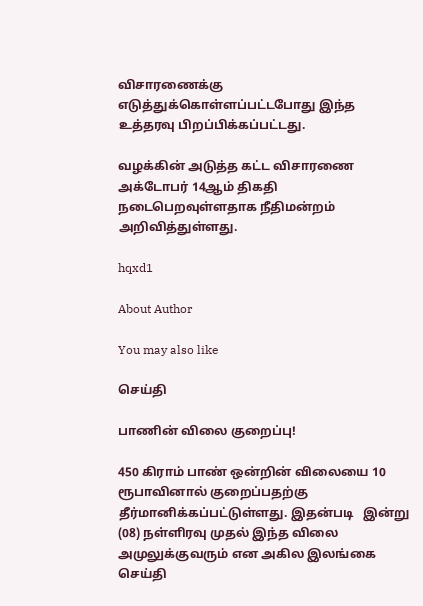விசாரணைக்கு எடுத்துக்கொள்ளப்பட்டபோது இந்த உத்தரவு பிறப்பிக்கப்பட்டது.

வழக்கின் அடுத்த கட்ட விசாரணை அக்டோபர் 14ஆம் திகதி நடைபெறவுள்ளதாக நீதிமன்றம் அறிவித்துள்ளது.

hqxd1

About Author

You may also like

செய்தி

பாணின் விலை குறைப்பு!

450 கிராம் பாண் ஒன்றின் விலையை 10 ரூபாவினால் குறைப்பதற்கு தீர்மானிக்கப்பட்டுள்ளது. இதன்படி   இன்று (08) நள்ளிரவு முதல் இந்த விலை அமுலுக்குவரும் என அகில இலங்கை
செய்தி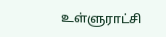உள்ளுராட்சி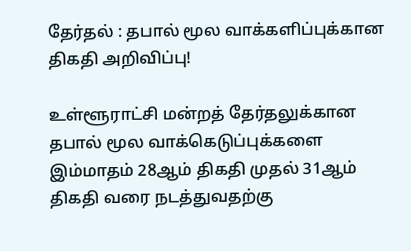தேர்தல் : தபால் மூல வாக்களிப்புக்கான திகதி அறிவிப்பு!

உள்ளூராட்சி மன்றத் தேர்தலுக்கான தபால் மூல வாக்கெடுப்புக்களை இம்மாதம் 28ஆம் திகதி முதல் 31ஆம் திகதி வரை நடத்துவதற்கு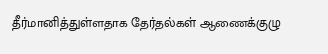தீர்மானித்துள்ளதாக தேர்தல்கள் ஆணைக்குழு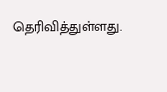தெரிவித்துள்ளது.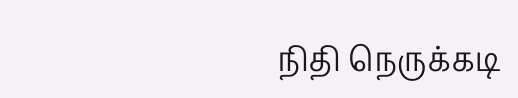நிதி நெருக்கடி